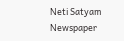Neti Satyam
Newspaper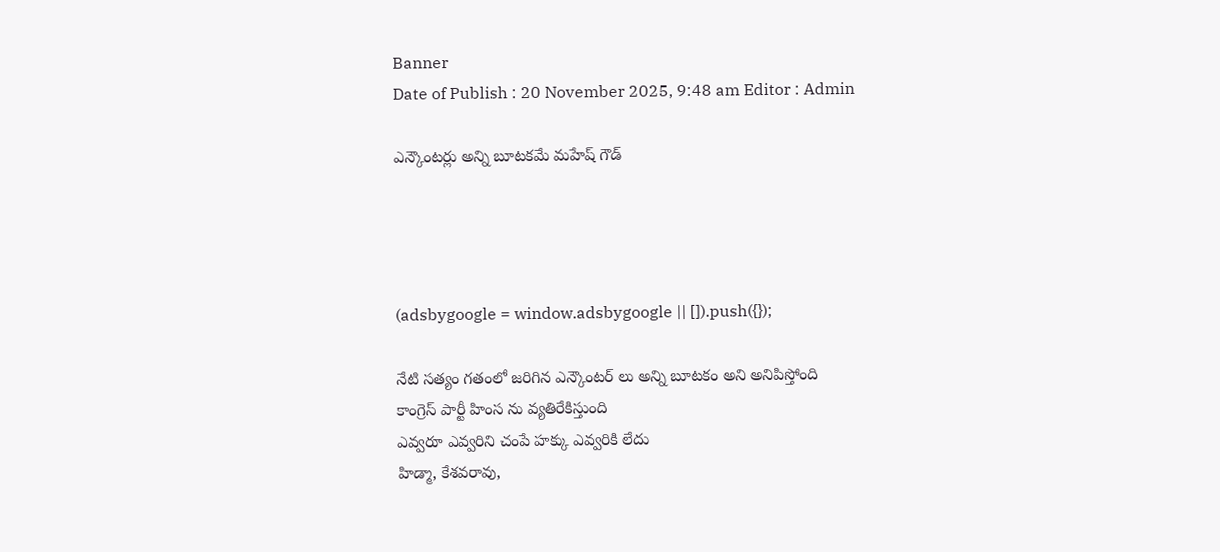Banner
Date of Publish : 20 November 2025, 9:48 am Editor : Admin

ఎన్కౌంటర్లు అన్ని బూటకమే మహేష్ గౌడ్




(adsbygoogle = window.adsbygoogle || []).push({});

నేటి సత్యం గతంలో జరిగిన ఎన్కౌంటర్ లు అన్ని బూటకం అని అనిపిస్తోంది
కాంగ్రెస్ పార్టీ హింస ను వ్యతిరేకిస్తుంది
ఎవ్వరూ ఎవ్వరిని చంపే హక్కు ఎవ్వరికి లేదు
హిడ్మా, కేశవరావు,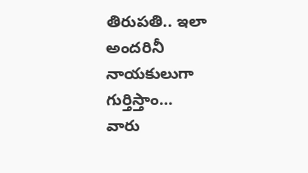తిరుపతి.. ఇలా అందరినీ నాయకులుగా గుర్తిస్తాం…
వారు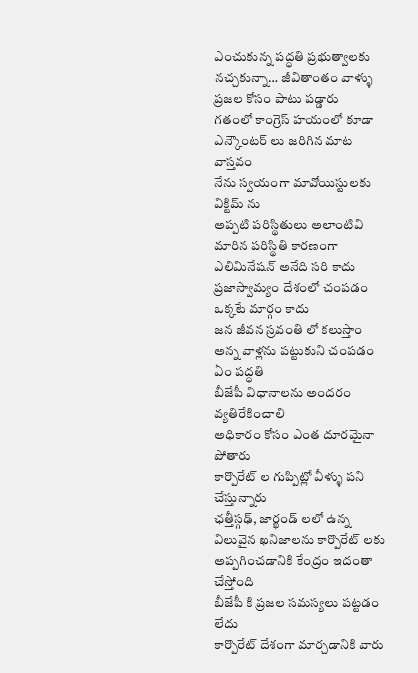ఎంచుకున్న పద్ధతి ప్రభుత్వాలకు నచ్చకున్నా… జీవితాంతం వాళ్ళు ప్రజల కోసం పాటు పడ్డారు
గతంలో కాంగ్రెస్ హయంలో కూడా ఎన్కౌంటర్ లు జరిగిన మాట వాస్తవం
నేను స్వయంగా మావోయిస్టులకు విక్టిమ్ ను
అప్పటి పరిస్థితులు అలాంటివి
మారిన పరిస్థితి కారణంగా ఎలిమినేషన్ అనేది సరి కాదు
ప్రజాస్వామ్యం దేశంలో చంపడం ఒక్కటే మార్గం కాదు
జన జీవన స్రవంతి లో కలుస్తాం అన్న వాళ్లను పట్టుకుని చంపడం ఏం పద్ధతి
బీజేపీ విధానాలను అందరం వ్యతిరేకించాలి
అధికారం కోసం ఎంత దూరమైనా పోతారు
కార్పొరేట్ ల గుప్పిట్లో వీళ్ళు పని చేస్తున్నారు
ఛత్తీస్గఢ్, జార్ఖండ్ లలో ఉన్న విలువైన ఖనిజాలను కార్పొరేట్ లకు అప్పగించడానికి కేంద్రం ఇదంతా చేస్తోంది
బీజేపీ కి ప్రజల సమస్యలు పట్టడం లేదు
కార్పొరేట్ దేశంగా మార్చడానికి వారు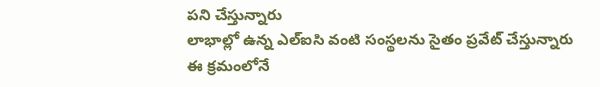పని చేస్తున్నారు
లాభాల్లో ఉన్న ఎల్ఐసి వంటి సంస్థలను సైతం ప్రవేట్ చేస్తున్నారు
ఈ క్రమంలోనే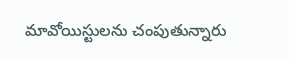మావోయిస్టులను చంపుతున్నారు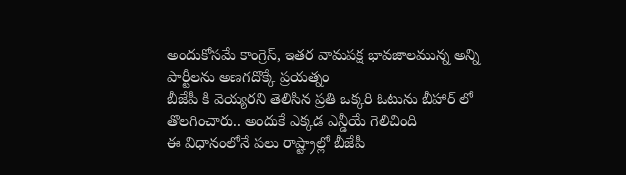అందుకోసమే కాంగ్రెస్, ఇతర వామపక్ష భావజాలమున్న అన్ని పార్టీలను అణగదొక్కే ప్రయత్నం
బీజేపీ కి వెయ్యరని తెలిసిన ప్రతి ఒక్కరి ఓటును బీహార్ లో తొలగించారు.. అందుకే ఎక్కడ ఎన్డీయే గెలిచింది
ఈ విధానంలోనే పలు రాష్ట్రాల్లో బీజేపీ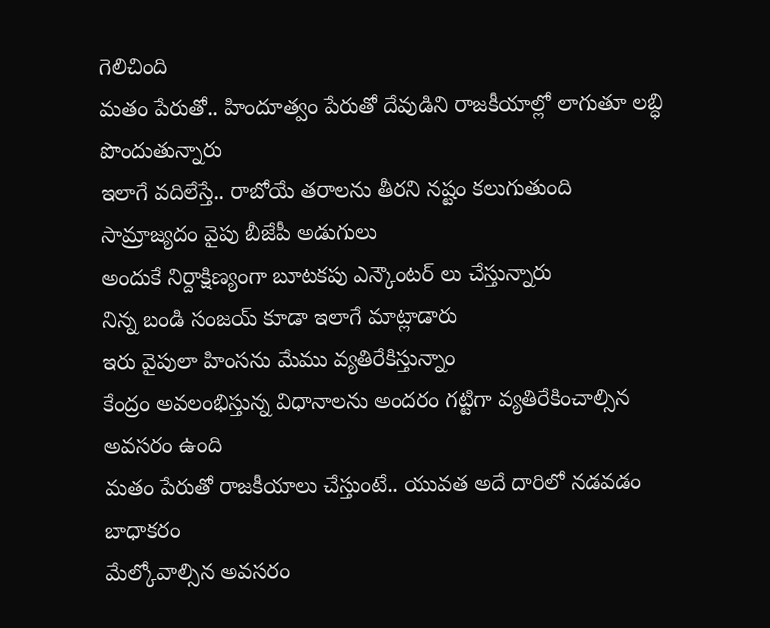గెలిచింది
మతం పేరుతో.. హిందూత్వం పేరుతో దేవుడిని రాజకీయాల్లో లాగుతూ లబ్ధి పొందుతున్నారు
ఇలాగే వదిలేస్తే.. రాబోయే తరాలను తీరని నష్టం కలుగుతుంది
సామ్రాజ్యదం వైపు బీజేపీ అడుగులు
అందుకే నిర్దాక్షిణ్యంగా బూటకపు ఎన్కౌంటర్ లు చేస్తున్నారు
నిన్న బండి సంజయ్ కూడా ఇలాగే మాట్లాడారు
ఇరు వైపులా హింసను మేము వ్యతిరేకిస్తున్నాం
కేంద్రం అవలంభిస్తున్న విధానాలను అందరం గట్టిగా వ్యతిరేకించాల్సిన అవసరం ఉంది
మతం పేరుతో రాజకీయాలు చేస్తుంటే.. యువత అదే దారిలో నడవడం బాధాకరం
మేల్కోవాల్సిన అవసరం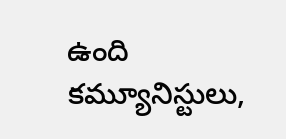ఉంది
కమ్యూనిస్టులు,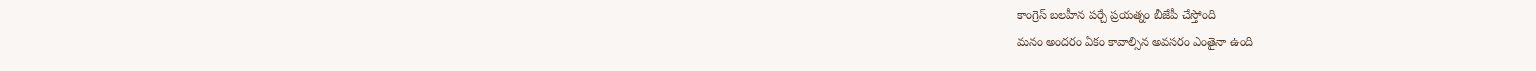కాంగ్రెస్ బలహీన పర్చే ప్రయత్నం బీజేపీ చేస్తోంది
మనం అందరం ఏకం కావాల్సిన అవసరం ఎంతైనా ఉంది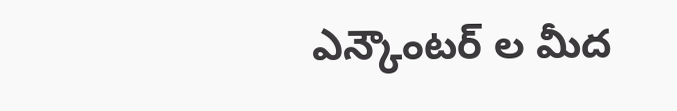ఎన్కౌంటర్ ల మీద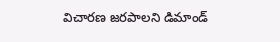విచారణ జరపాలని డిమాండ్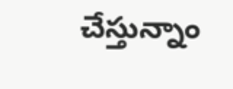చేస్తున్నాం